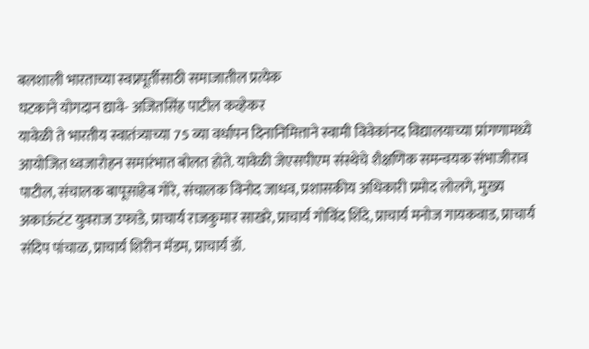बलशाली भारताच्या स्वप्नपूर्तीसाठी समाजातील प्रत्येक
घटकाने योगदान द्यावे- अजितसिंह पाटील कव्हेकर
यावेळी ते भारतीय स्वातंत्र्याच्या 75 व्या वर्धापन दिनानिमित्ताने स्वामी विवेकांनद विद्यालयाच्या प्रांगणामध्ये आयोजित ध्वजारोहन समारंभात बोलत होते. यावेळी जेएसपीएम संस्थेचे शैक्षणिक समन्वयक संभाजीराव पाटील, संचालक बापूसाहेब गोरे, संचालक विनोद जाधव, प्रशासकीय अधिकारी प्रमोद लोलगे, मुख्य अकाऊंटंट युवराज उफाडे, प्राचार्य राजकुमार साखरे, प्राचार्य गोविंद शिंदे, प्राचार्य मनोज गायकवाड, प्राचार्य संदिप पांचाळ, प्राचार्य शिरीन मॅडम, प्राचार्य डॉ.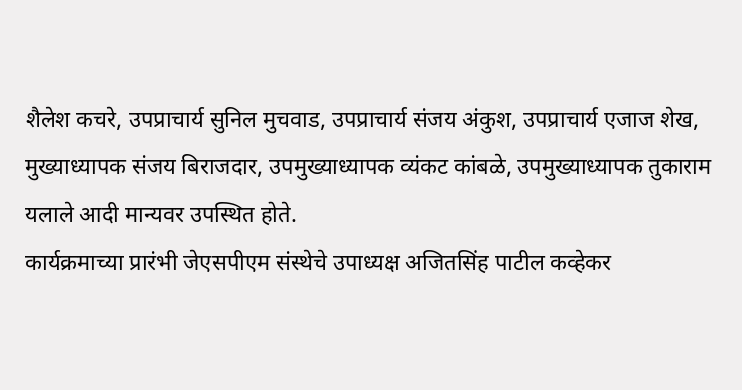शैलेश कचरे, उपप्राचार्य सुनिल मुचवाड, उपप्राचार्य संजय अंकुश, उपप्राचार्य एजाज शेख, मुख्याध्यापक संजय बिराजदार, उपमुख्याध्यापक व्यंकट कांबळे, उपमुख्याध्यापक तुकाराम यलाले आदी मान्यवर उपस्थित होते.
कार्यक्रमाच्या प्रारंभी जेएसपीएम संस्थेचे उपाध्यक्ष अजितसिंह पाटील कव्हेकर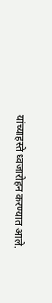यांच्याहस्ते ध्वजारोहन करण्यात आले.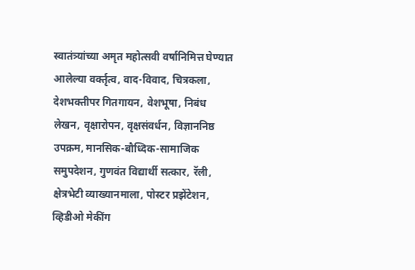स्वातंत्र्यांच्या अमृत महोत्सवी वर्षानिमित्त घेण्यात आलेल्या वर्क्तृत्व, वाद-विवाद, चित्रकला, देशभक्तीपर गितगायन, वेशभूषा, निबंध लेखन, वृक्षारोपन, वृक्षसंवर्धन, विज्ञाननिष्ठ उपक्रम, मानसिक-बौध्दिक-सामाजिक समुपदेशन, गुणवंत विद्यार्थी सत्कार, रॅली, क्षेत्रभेटी व्याख्यानमाला, पोस्टर प्रझेंटेशन, व्हिडीओ मेकींग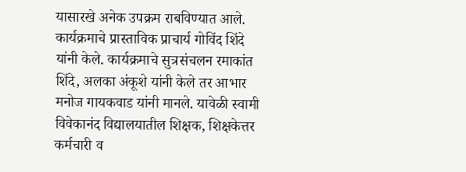यासारखे अनेक उपक्रम राबविण्यात आले.
कार्यक्रमाचे प्रास्ताविक प्राचार्य गोविंद शिंदे यांनी केले. कार्यक्रमाचे सुत्रसंचलन रमाकांत शिंदे, अलका अंकूशे यांनी केले तर आभार मनोज गायकवाड यांनी मानले. यावेळी स्वामी विवेकानंद विद्यालयातील शिक्षक, शिक्षकेत्तर कर्मचारी व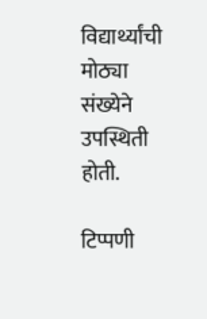विद्यार्थ्यांची मोठ्या संख्येने उपस्थिती होती.

टिप्पणी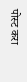पोस्ट करा